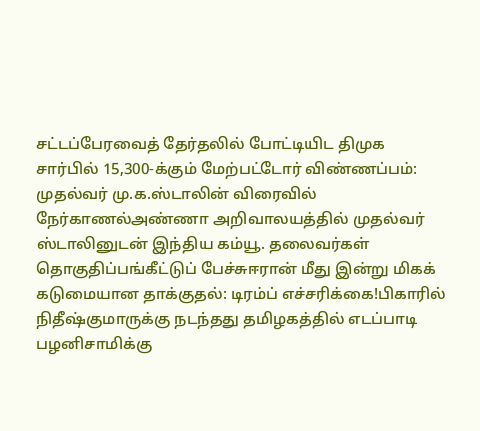சட்டப்பேரவைத் தேர்தலில் போட்டியிட திமுக சார்பில் 15,300-க்கும் மேற்பட்டோர் விண்ணப்பம்: முதல்வர் மு.க.ஸ்டாலின் விரைவில் நேர்காணல்அண்ணா அறிவாலயத்தில் முதல்வர் ஸ்டாலினுடன் இந்திய கம்யூ. தலைவர்கள் தொகுதிப்பங்கீட்டுப் பேச்சுஈரான் மீது இன்று மிகக் கடுமையான தாக்குதல்: டிரம்ப் எச்சரிக்கை!பிகாரில் நிதீஷ்குமாருக்கு நடந்தது தமிழகத்தில் எடப்பாடி பழனிசாமிக்கு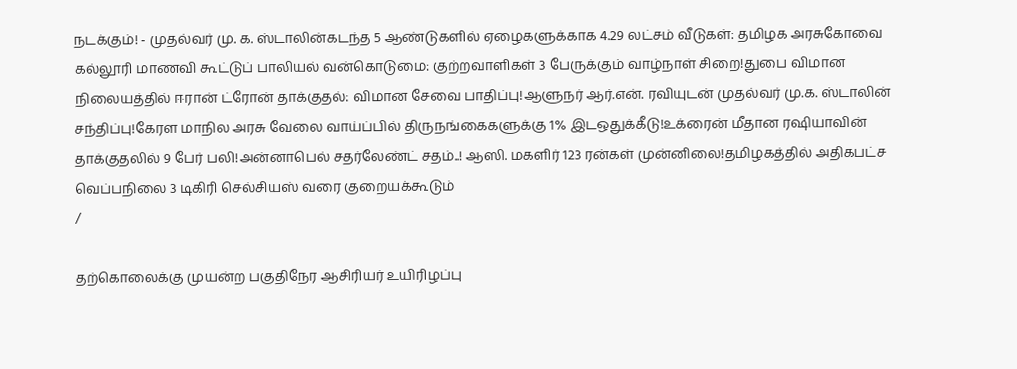நடக்கும்! - முதல்வர் மு. க. ஸ்டாலின்கடந்த 5 ஆண்டுகளில் ஏழைகளுக்காக 4.29 லட்சம் வீடுகள்: தமிழக அரசுகோவை கல்லூரி மாணவி கூட்டுப் பாலியல் வன்கொடுமை: குற்றவாளிகள் 3 பேருக்கும் வாழ்நாள் சிறை!துபை விமான நிலையத்தில் ஈரான் ட்ரோன் தாக்குதல்: விமான சேவை பாதிப்பு!ஆளுநர் ஆர்.என். ரவியுடன் முதல்வர் மு.க. ஸ்டாலின் சந்திப்பு!கேரள மாநில அரசு வேலை வாய்ப்பில் திருநங்கைகளுக்கு 1% இடஒதுக்கீடு!உக்ரைன் மீதான ரஷியாவின் தாக்குதலில் 9 பேர் பலி!அன்னாபெல் சதர்லேண்ட் சதம்..! ஆஸி. மகளிர் 123 ரன்கள் முன்னிலை!தமிழகத்தில் அதிகபட்ச வெப்பநிலை 3 டிகிரி செல்சியஸ் வரை குறையக்கூடும்
/

தற்கொலைக்கு முயன்ற பகுதிநேர ஆசிரியர் உயிரிழப்பு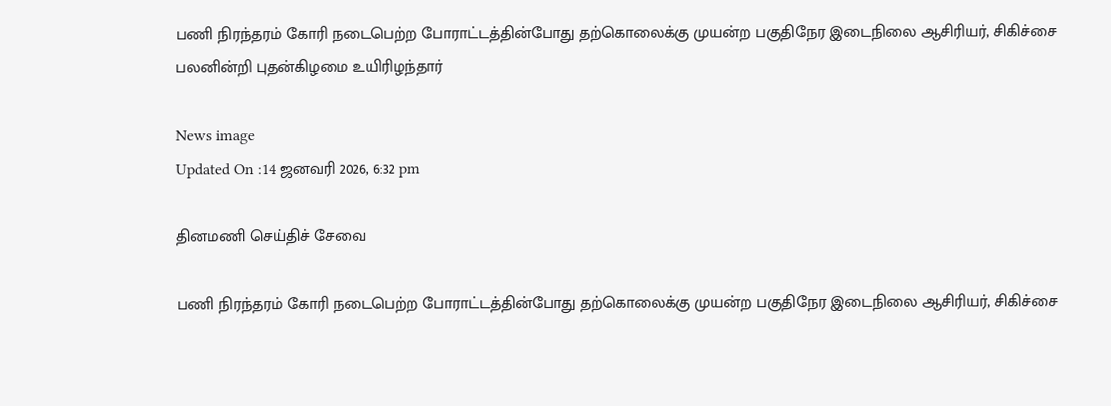பணி நிரந்தரம் கோரி நடைபெற்ற போராட்டத்தின்போது தற்கொலைக்கு முயன்ற பகுதிநேர இடைநிலை ஆசிரியர், சிகிச்சை பலனின்றி புதன்கிழமை உயிரிழந்தார்

News image
Updated On :14 ஜனவரி 2026, 6:32 pm

தினமணி செய்திச் சேவை

பணி நிரந்தரம் கோரி நடைபெற்ற போராட்டத்தின்போது தற்கொலைக்கு முயன்ற பகுதிநேர இடைநிலை ஆசிரியர், சிகிச்சை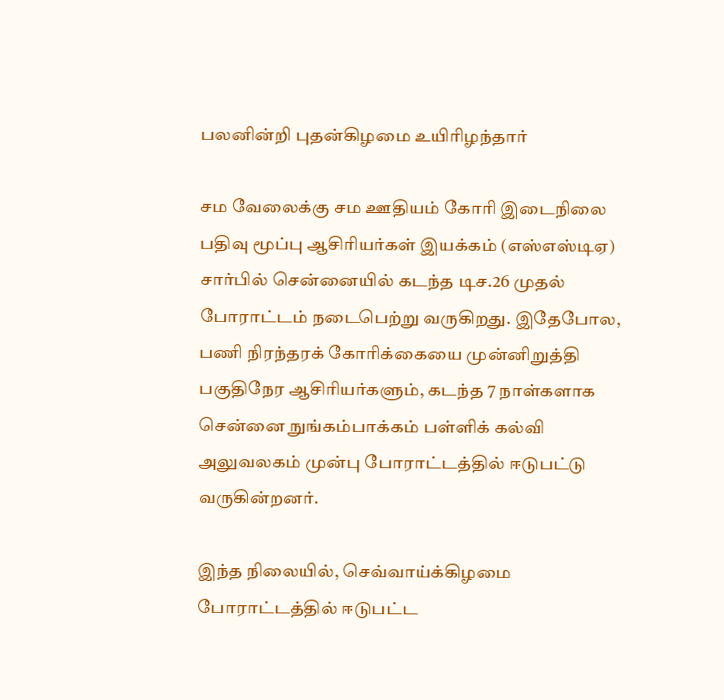பலனின்றி புதன்கிழமை உயிரிழந்தார்

சம வேலைக்கு சம ஊதியம் கோரி இடைநிலை பதிவு மூப்பு ஆசிரியர்கள் இயக்கம் (எஸ்எஸ்டிஏ) சார்பில் சென்னையில் கடந்த டிச.26 முதல் போராட்டம் நடைபெற்று வருகிறது. இதேபோல, பணி நிரந்தரக் கோரிக்கையை முன்னிறுத்தி பகுதிநேர ஆசிரியர்களும், கடந்த 7 நாள்களாக சென்னை நுங்கம்பாக்கம் பள்ளிக் கல்வி அலுவலகம் முன்பு போராட்டத்தில் ஈடுபட்டு வருகின்றனர்.

இந்த நிலையில், செவ்வாய்க்கிழமை போராட்டத்தில் ஈடுபட்ட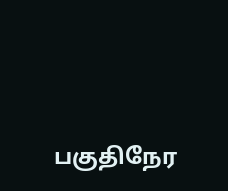பகுதிநேர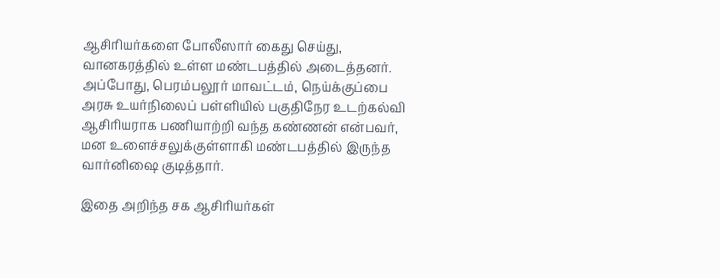ஆசிரியர்களை போலீஸார் கைது செய்து, வானகரத்தில் உள்ள மண்டபத்தில் அடைத்தனர். அப்போது, பெரம்பலூர் மாவட்டம், நெய்க்குப்பை அரசு உயர்நிலைப் பள்ளியில் பகுதிநேர உடற்கல்வி ஆசிரியராக பணியாற்றி வந்த கண்ணன் என்பவர், மன உளைச்சலுக்குள்ளாகி மண்டபத்தில் இருந்த வார்னிஷை குடித்தார்.

இதை அறிந்த சக ஆசிரியர்கள்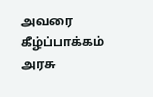அவரை கீழ்ப்பாக்கம் அரசு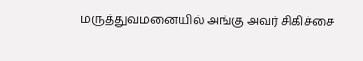மருத்துவமனையில் அங்கு அவர் சிகிச்சை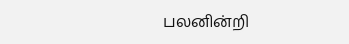பலனின்றி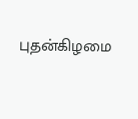புதன்கிழமை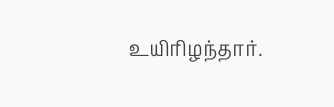உயிரிழந்தார்.